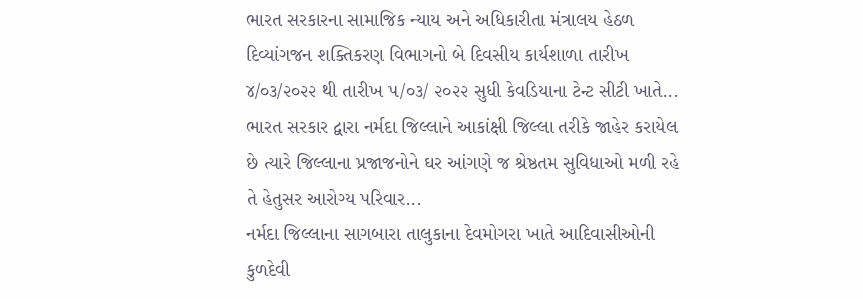ભારત સરકારના સામાજિક ન્યાય અને અધિકારીતા મંત્રાલય હેઠળ દિવ્યાંગજન શક્તિકરણ વિભાગનો બે દિવસીય કાર્યશાળા તારીખ ૪/૦૩/૨૦૨૨ થી તારીખ ૫/૦૩/ ૨૦૨૨ સુધી કેવડિયાના ટેન્ટ સીટી ખાતે...
ભારત સરકાર દ્વારા નર્મદા જિલ્લાને આકાંક્ષી જિલ્લા તરીકે જાહેર કરાયેલ છે ત્યારે જિલ્લાના પ્રજાજનોને ઘર આંગણે જ શ્રેષ્ઠતમ સુવિધાઓ મળી રહે તે હેતુસર આરોગ્ય પરિવાર...
નર્મદા જિલ્લાના સાગબારા તાલુકાના દેવમોગરા ખાતે આદિવાસીઓની કુળદેવી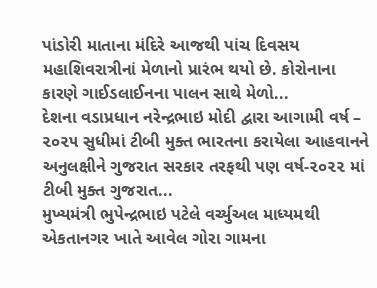પાંડોરી માતાના મંદિરે આજથી પાંચ દિવસય મહાશિવરાત્રીનાં મેળાનો પ્રારંભ થયો છે. કોરોનાના કારણે ગાઈડલાઈનના પાલન સાથે મેળો...
દેશના વડાપ્રધાન નરેન્દ્રભાઇ મોદી દ્વારા આગામી વર્ષ – ૨૦૨૫ સુધીમાં ટીબી મુક્ત ભારતના કરાયેલા આહવાનને અનુલક્ષીને ગુજરાત સરકાર તરફથી પણ વર્ષ-૨૦૨૨ માં ટીબી મુક્ત ગુજરાત...
મુખ્યમંત્રી ભુપેન્દ્રભાઇ પટેલે વર્ચ્યુઅલ માધ્યમથી એકતાનગર ખાતે આવેલ ગોરા ગામના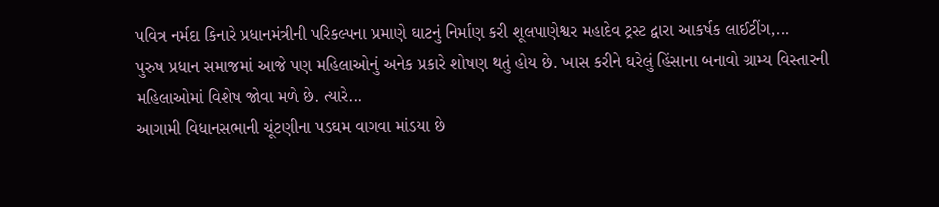પવિત્ર નર્મદા કિનારે પ્રધાનમંત્રીની પરિકલ્પના પ્રમાણે ઘાટનું નિર્માણ કરી શૂલપાણેશ્વર મહાદેવ ટ્રસ્ટ દ્વારા આકર્ષક લાઈટીંગ,...
પુરુષ પ્રધાન સમાજમાં આજે પણ મહિલાઓનું અનેક પ્રકારે શોષણ થતું હોય છે. ખાસ કરીને ઘરેલું હિંસાના બનાવો ગ્રામ્ય વિસ્તારની મહિલાઓમાં વિશેષ જોવા મળે છે. ત્યારે...
આગામી વિધાનસભાની ચૂંટણીના પડઘમ વાગવા માંડયા છે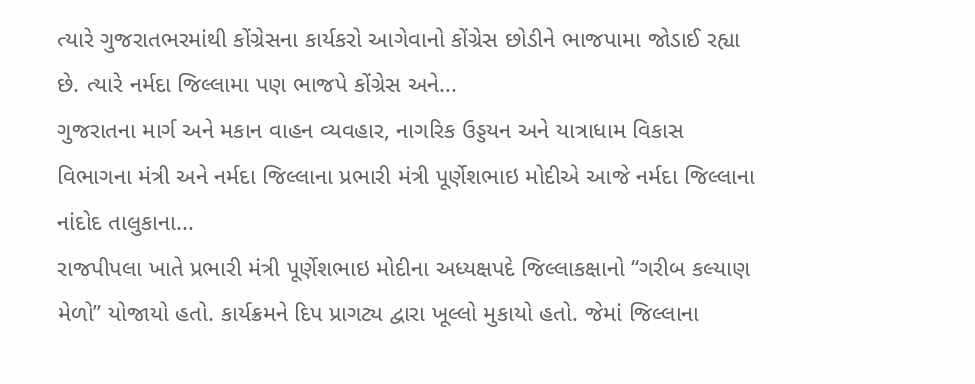ત્યારે ગુજરાતભરમાંથી કોંગ્રેસના કાર્યકરો આગેવાનો કોંગ્રેસ છોડીને ભાજપામા જોડાઈ રહ્યા છે. ત્યારે નર્મદા જિલ્લામા પણ ભાજપે કોંગ્રેસ અને...
ગુજરાતના માર્ગ અને મકાન વાહન વ્યવહાર, નાગરિક ઉડ્ડયન અને યાત્રાધામ વિકાસ વિભાગના મંત્રી અને નર્મદા જિલ્લાના પ્રભારી મંત્રી પૂર્ણેશભાઇ મોદીએ આજે નર્મદા જિલ્લાના નાંદોદ તાલુકાના...
રાજપીપલા ખાતે પ્રભારી મંત્રી પૂર્ણેશભાઇ મોદીના અધ્યક્ષપદે જિલ્લાકક્ષાનો “ગરીબ કલ્યાણ મેળો” યોજાયો હતો. કાર્યક્રમને દિપ પ્રાગટ્ય દ્વારા ખૂલ્લો મુકાયો હતો. જેમાં જિલ્લાના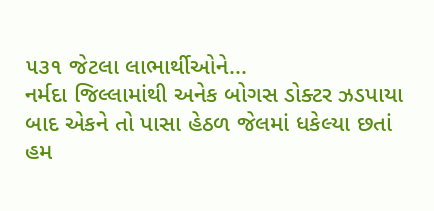૫૩૧ જેટલા લાભાર્થીઓને...
નર્મદા જિલ્લામાંથી અનેક બોગસ ડોક્ટર ઝડપાયા બાદ એકને તો પાસા હેઠળ જેલમાં ધકેલ્યા છતાં હમ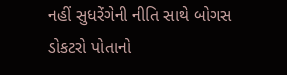નહીં સુધરેંગેની નીતિ સાથે બોગસ ડોકટરો પોતાનો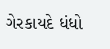ગેરકાયદે ધંધો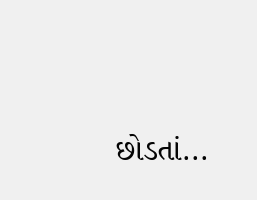છોડતાં...